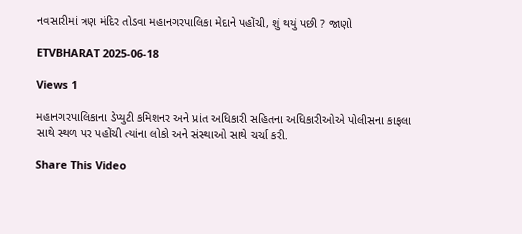નવસારીમાં ત્રણ મંદિર તોડવા મહાનગરપાલિકા મેદાને પહોંચી, શું થયું પછી ? જાણો

ETVBHARAT 2025-06-18

Views 1

મહાનગરપાલિકાના ડેપ્યુટી કમિશનર અને પ્રાંત અધિકારી સહિતના અધિકારીઓએ પોલીસના કાફલા સાથે સ્થળ પર પહોંચી ત્યાંના લોકો અને સંસ્થાઓ સાથે ચર્ચા કરી.

Share This Video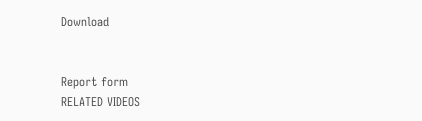Download


Report form
RELATED VIDEOS